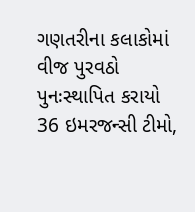ગણતરીના કલાકોમાં વીજ પુરવઠો પુનઃસ્થાપિત કરાયો
36 ઇમરજન્સી ટીમો,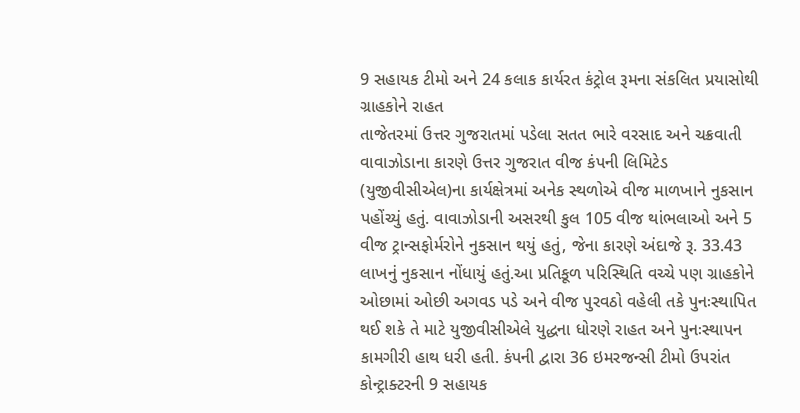9 સહાયક ટીમો અને 24 કલાક કાર્યરત કંટ્રોલ રૂમના સંકલિત પ્રયાસોથી ગ્રાહકોને રાહત
તાજેતરમાં ઉત્તર ગુજરાતમાં પડેલા સતત ભારે વરસાદ અને ચક્રવાતી વાવાઝોડાના કારણે ઉત્તર ગુજરાત વીજ કંપની લિમિટેડ (યુજીવીસીએલ)ના કાર્યક્ષેત્રમાં અનેક સ્થળોએ વીજ માળખાને નુકસાન પહોંચ્યું હતું. વાવાઝોડાની અસરથી કુલ 105 વીજ થાંભલાઓ અને 5 વીજ ટ્રાન્સફોર્મરોને નુકસાન થયું હતું, જેના કારણે અંદાજે રૂ. 33.43 લાખનું નુકસાન નોંધાયું હતું.આ પ્રતિકૂળ પરિસ્થિતિ વચ્ચે પણ ગ્રાહકોને ઓછામાં ઓછી અગવડ પડે અને વીજ પુરવઠો વહેલી તકે પુનઃસ્થાપિત થઈ શકે તે માટે યુજીવીસીએલે યુદ્ધના ધોરણે રાહત અને પુનઃસ્થાપન કામગીરી હાથ ધરી હતી. કંપની દ્વારા 36 ઇમરજન્સી ટીમો ઉપરાંત કોન્ટ્રાક્ટરની 9 સહાયક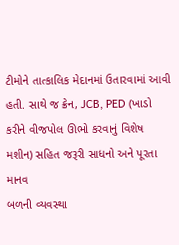ટીમોને તાત્કાલિક મેદાનમાં ઉતારવામાં આવી હતી. સાથે જ ક્રેન, JCB, PED (ખાડો કરીને વીજપોલ ઊભો કરવાનું વિશેષ મશીન) સહિત જરૂરી સાધનો અને પૂરતા માનવ
બળની વ્યવસ્થા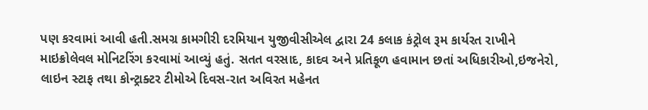પણ કરવામાં આવી હતી.સમગ્ર કામગીરી દરમિયાન યુજીવીસીએલ દ્વારા 24 કલાક કંટ્રોલ રૂમ કાર્યરત રાખીને માઇક્રોલેવલ મોનિટરિંગ કરવામાં આવ્યું હતું. સતત વરસાદ, કાદવ અને પ્રતિકૂળ હવામાન છતાં અધિકારીઓ,ઇજનેરો, લાઇન સ્ટાફ તથા કોન્ટ્રાક્ટર ટીમોએ દિવસ-રાત અવિરત મહેનત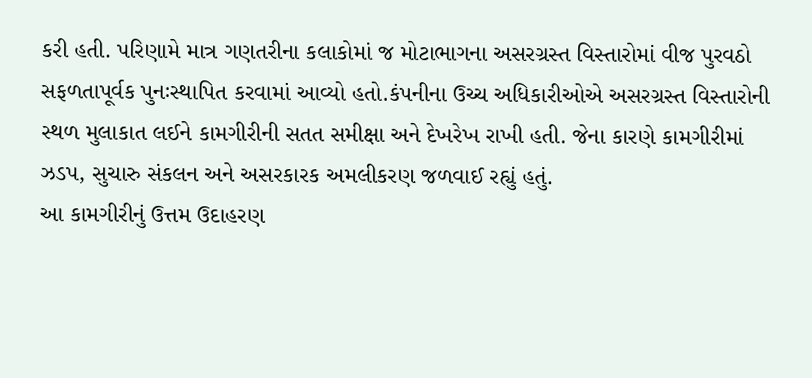કરી હતી. પરિણામે માત્ર ગણતરીના કલાકોમાં જ મોટાભાગના અસરગ્રસ્ત વિસ્તારોમાં વીજ પુરવઠો સફળતાપૂર્વક પુનઃસ્થાપિત કરવામાં આવ્યો હતો.કંપનીના ઉચ્ચ અધિકારીઓએ અસરગ્રસ્ત વિસ્તારોની સ્થળ મુલાકાત લઈને કામગીરીની સતત સમીક્ષા અને દેખરેખ રાખી હતી. જેના કારણે કામગીરીમાં ઝડપ, સુચારુ સંકલન અને અસરકારક અમલીકરણ જળવાઈ રહ્યું હતું.
આ કામગીરીનું ઉત્તમ ઉદાહરણ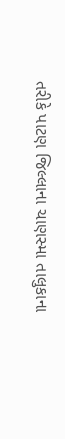તરીકે પાટણ જિલ્લાના ચાણસ્મા તાલુકાના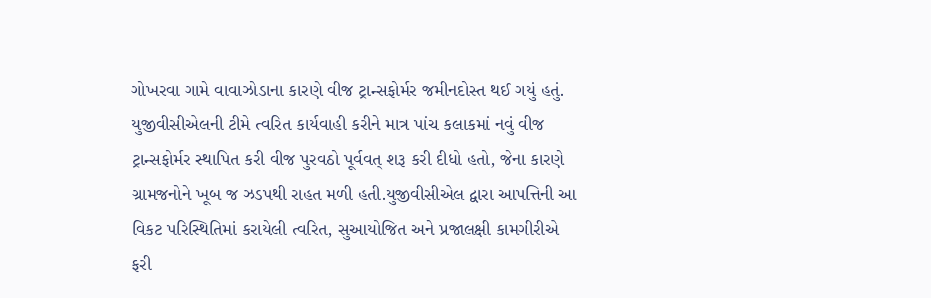ગોખરવા ગામે વાવાઝોડાના કારણે વીજ ટ્રાન્સફોર્મર જમીનદોસ્ત થઈ ગયું હતું. યુજીવીસીએલની ટીમે ત્વરિત કાર્યવાહી કરીને માત્ર પાંચ કલાકમાં નવું વીજ ટ્રાન્સફોર્મર સ્થાપિત કરી વીજ પુરવઠો પૂર્વવત્ શરૂ કરી દીધો હતો, જેના કારણે ગ્રામજનોને ખૂબ જ ઝડપથી રાહત મળી હતી.યુજીવીસીએલ દ્વારા આપત્તિની આ વિકટ પરિસ્થિતિમાં કરાયેલી ત્વરિત, સુઆયોજિત અને પ્રજાલક્ષી કામગીરીએ ફરી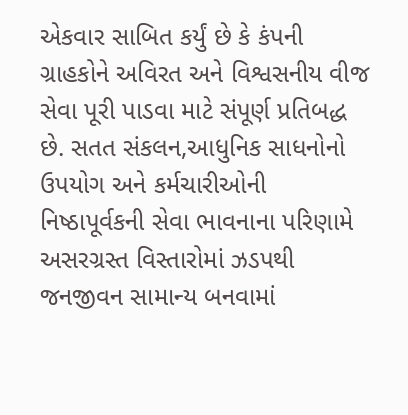એકવાર સાબિત કર્યું છે કે કંપની ગ્રાહકોને અવિરત અને વિશ્વસનીય વીજ સેવા પૂરી પાડવા માટે સંપૂર્ણ પ્રતિબદ્ધ છે. સતત સંકલન,આધુનિક સાધનોનો ઉપયોગ અને કર્મચારીઓની નિષ્ઠાપૂર્વકની સેવા ભાવનાના પરિણામે અસરગ્રસ્ત વિસ્તારોમાં ઝડપથી જનજીવન સામાન્ય બનવામાં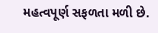મહત્વપૂર્ણ સફળતા મળી છે.